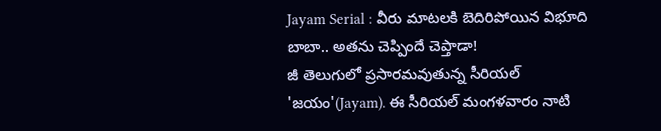Jayam Serial : వీరు మాటలకి బెదిరిపోయిన విభూది బాబా.. అతను చెప్పిందే చెప్తాడా!
జీ తెలుగులో ప్రసారమవుతున్న సీరియల్ 'జయం'(Jayam). ఈ సీరియల్ మంగళవారం నాటి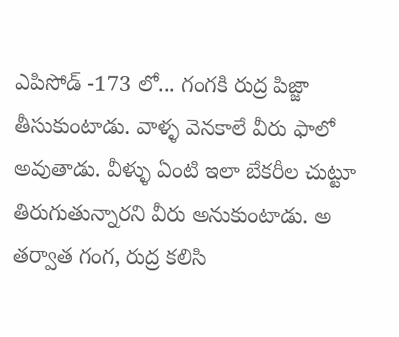ఎపిసోడ్ -173 లో... గంగకి రుద్ర పిజ్జా తీసుకుంటాడు. వాళ్ళ వెనకాలే వీరు ఫాలో అవుతాడు. వీళ్ళు ఏంటి ఇలా బేకరీల చుట్టూ తిరుగుతున్నారని వీరు అనుకుంటాడు. అ తర్వాత గంగ, రుద్ర కలిసి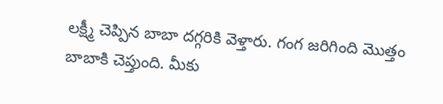లక్ష్మీ చెప్పిన బాబా దగ్గరికి వెళ్తారు. గంగ జరిగింది మొత్తం బాబాకి చెప్తుంది. మీకు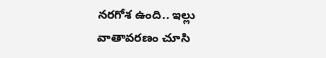నరగోశ ఉంది.. ఇల్లు వాతావరణం చూసి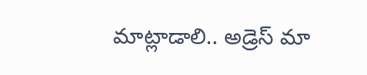మాట్లాడాలి.. అడ్రెస్ మా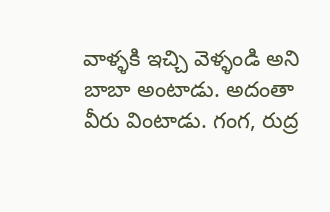వాళ్ళకి ఇచ్చి వెళ్ళండి అని బాబా అంటాడు. అదంతా వీరు వింటాడు. గంగ, రుద్ర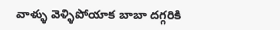వాళ్ళు వెళ్ళిపోయాక బాబా దగ్గరికి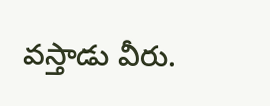వస్తాడు వీరు.